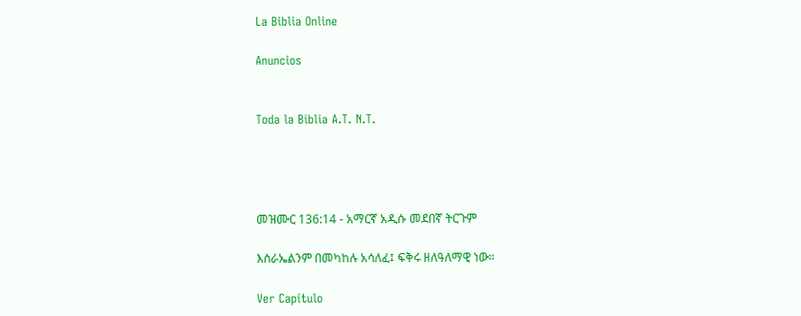La Biblia Online

Anuncios


Toda la Biblia A.T. N.T.




መዝሙር 136:14 - አማርኛ አዲሱ መደበኛ ትርጉም

እስራኤልንም በመካከሉ አሳለፈ፤ ፍቅሩ ዘለዓለማዊ ነው።

Ver Capítulo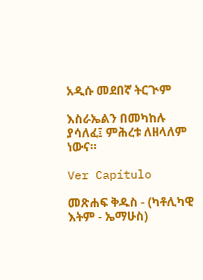አዲሱ መደበኛ ትርጒም

እስራኤልን በመካከሉ ያሳለፈ፤ ምሕረቱ ለዘላለም ነውና።

Ver Capítulo

መጽሐፍ ቅዱስ - (ካቶሊካዊ እትም - ኤማሁስ)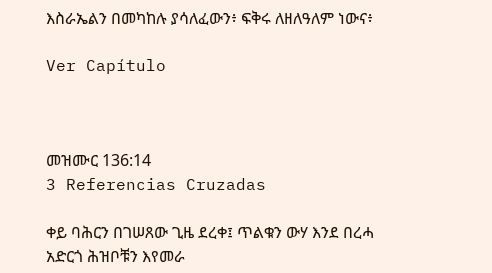እስራኤልን በመካከሉ ያሳለፈውን፥ ፍቅሩ ለዘለዓለም ነውና፥

Ver Capítulo



መዝሙር 136:14
3 Referencias Cruzadas

ቀይ ባሕርን በገሠጸው ጊዜ ደረቀ፤ ጥልቁን ውሃ እንደ በረሓ አድርጎ ሕዝቦቹን እየመራ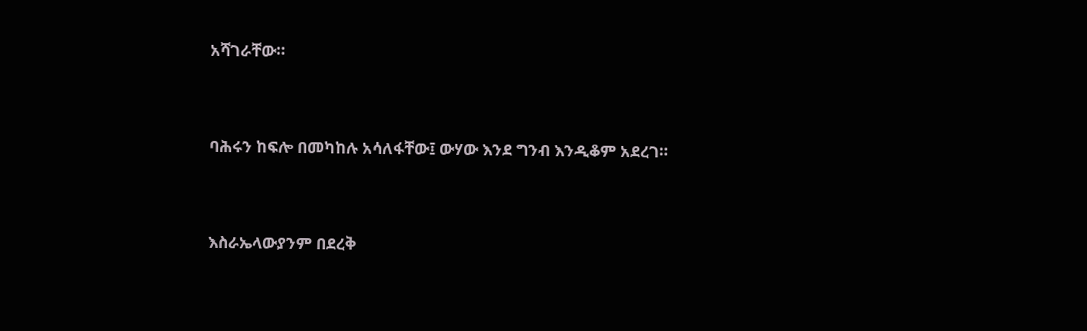አሻገራቸው።


ባሕሩን ከፍሎ በመካከሉ አሳለፋቸው፤ ውሃው እንደ ግንብ እንዲቆም አደረገ።


እስራኤላውያንም በደረቅ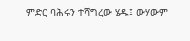ምድር ባሕሩን ተሻግረው ሄዱ፤ ውሃውም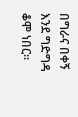በግራና በቀኝ እንደ ግድግዳ ቆሞ ነበር።